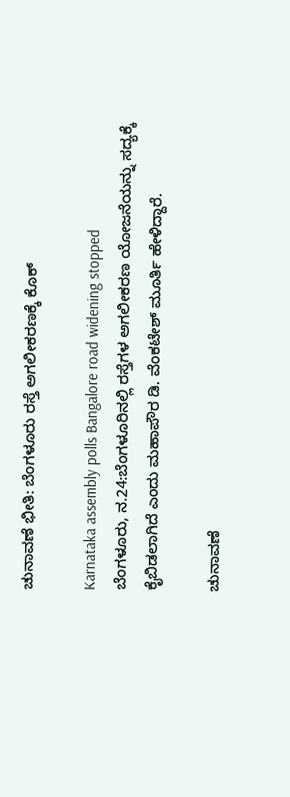ಚುನಾವಣೆ ಭೀತಿ: ಬೆಂಗಳೂರು ರಸ್ತೆ ಅಗಲೀಕರಣಕ್ಕೆ ಕೊಕ್

Karnataka assembly polls Bangalore road widening stopped
ಬೆಂಗಳೂರು, ನ.24:ಬೆಂಗಳೂರಿನಲ್ಲಿ ರಸ್ತೆಗಳ ಅಗಲೀಕರಣ ಯೋಜನೆಯನ್ನು ಸದ್ಯಕ್ಕೆ ಕೈಬಿಡಲಾಗಿದೆ ಎಂದು ಮಹಾಪೌರ ಡಿ. ವೆಂಕಟೇಶ್ ಮೂರ್ತಿ ಹೇಳಿದ್ದಾರೆ.

ಚುನಾವಣೆ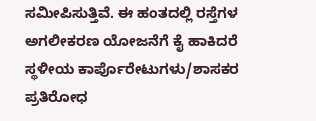ಸಮೀಪಿಸುತ್ತಿವೆ. ಈ ಹಂತದಲ್ಲಿ ರಸ್ತೆಗಳ ಅಗಲೀಕರಣ ಯೋಜನೆಗೆ ಕೈ ಹಾಕಿದರೆ ಸ್ಥಳೀಯ ಕಾರ್ಪೊರೇಟುಗಳು/ಶಾಸಕರ ಪ್ರತಿರೋಧ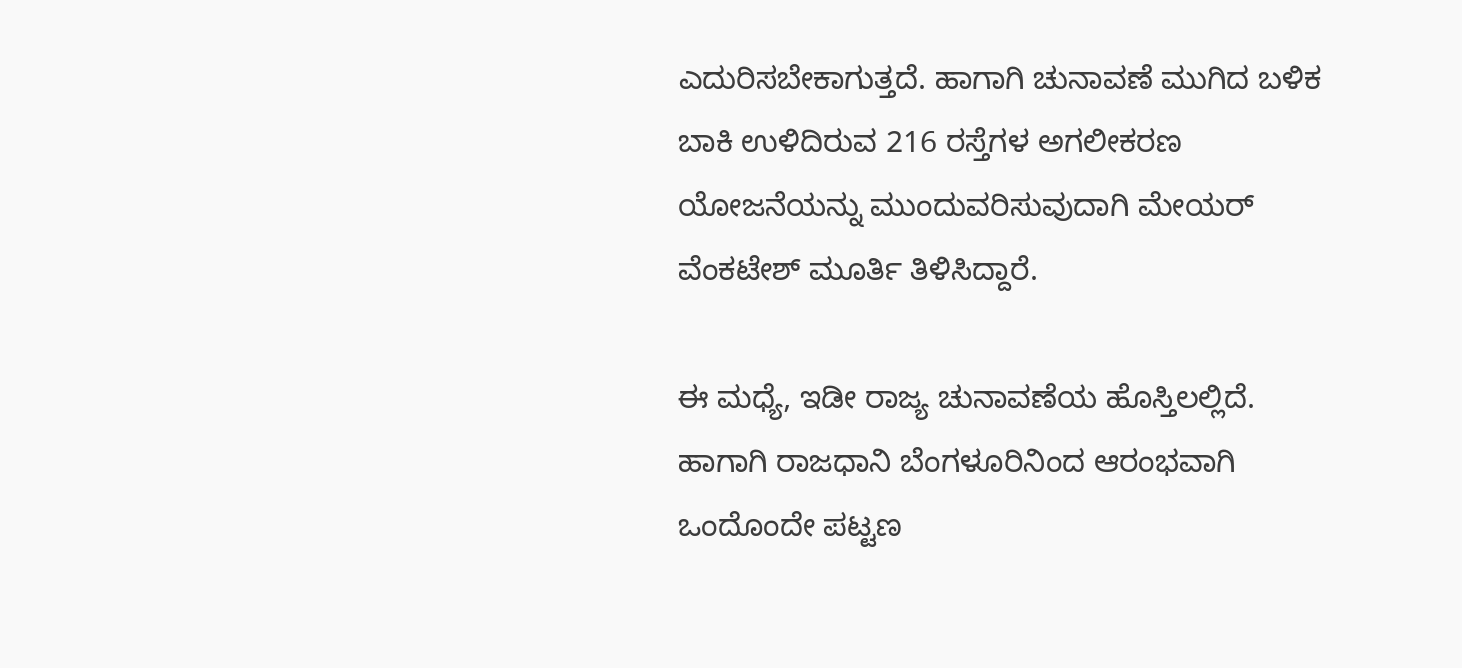ಎದುರಿಸಬೇಕಾಗುತ್ತದೆ. ಹಾಗಾಗಿ ಚುನಾವಣೆ ಮುಗಿದ ಬಳಿಕ ಬಾಕಿ ಉಳಿದಿರುವ 216 ರಸ್ತೆಗಳ ಅಗಲೀಕರಣ ಯೋಜನೆಯನ್ನು ಮುಂದುವರಿಸುವುದಾಗಿ ಮೇಯರ್ ವೆಂಕಟೇಶ್ ಮೂರ್ತಿ ತಿಳಿಸಿದ್ದಾರೆ.

ಈ ಮಧ್ಯೆ, ಇಡೀ ರಾಜ್ಯ ಚುನಾವಣೆಯ ಹೊಸ್ತಿಲಲ್ಲಿದೆ. ಹಾಗಾಗಿ ರಾಜಧಾನಿ ಬೆಂಗಳೂರಿನಿಂದ ಆರಂಭವಾಗಿ ಒಂದೊಂದೇ ಪಟ್ಟಣ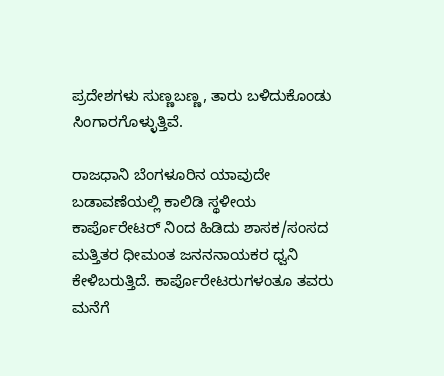ಪ್ರದೇಶಗಳು ಸುಣ್ಣಬಣ್ಣ, ತಾರು ಬಳಿದುಕೊಂಡು ಸಿಂಗಾರಗೊಳ್ಳುತ್ತಿವೆ.

ರಾಜಧಾನಿ ಬೆಂಗಳೂರಿನ ಯಾವುದೇ ಬಡಾವಣೆಯಲ್ಲಿ ಕಾಲಿಡಿ ಸ್ಥಳೀಯ ಕಾರ್ಪೊರೇಟರ್ ನಿಂದ ಹಿಡಿದು ಶಾಸಕ/ಸಂಸದ ಮತ್ತಿತರ ಧೀಮಂತ ಜನನನಾಯಕರ ಧ್ವನಿ ಕೇಳಿಬರುತ್ತಿದೆ. ಕಾರ್ಪೊರೇಟರುಗಳಂತೂ ತವರು ಮನೆಗೆ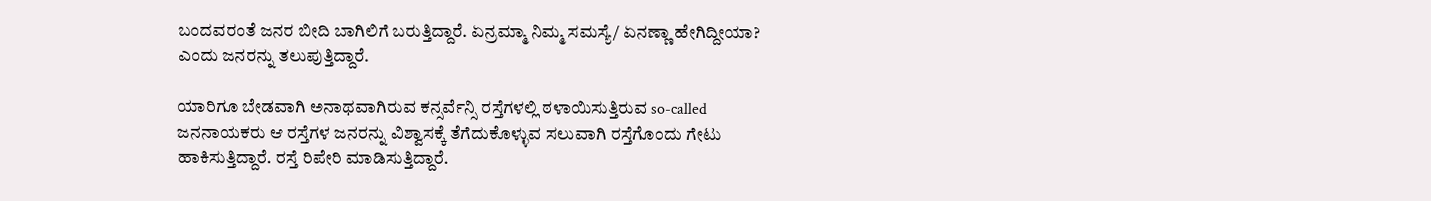ಬಂದವರಂತೆ ಜನರ ಬೀದಿ ಬಾಗಿಲಿಗೆ ಬರುತ್ತಿದ್ದಾರೆ. ಏನ್ರಮ್ಮಾ ನಿಮ್ಮ ಸಮಸ್ಯೆ/ ಏನಣ್ಣಾ ಹೇಗಿದ್ದೀಯಾ? ಎಂದು ಜನರನ್ನು ತಲುಪುತ್ತಿದ್ದಾರೆ.

ಯಾರಿಗೂ ಬೇಡವಾಗಿ ಅನಾಥವಾಗಿರುವ ಕನ್ಸರ್ವೆನ್ಸಿ ರಸ್ತೆಗಳಲ್ಲಿ ಠಳಾಯಿಸುತ್ತಿರುವ so-called ಜನನಾಯಕರು ಆ ರಸ್ತೆಗಳ ಜನರನ್ನು ವಿಶ್ವಾಸಕ್ಕೆ ತೆಗೆದುಕೊಳ್ಳುವ ಸಲುವಾಗಿ ರಸ್ತೆಗೊಂದು ಗೇಟು ಹಾಕಿಸುತ್ತಿದ್ದಾರೆ. ರಸ್ತೆ ರಿಪೇರಿ ಮಾಡಿಸುತ್ತಿದ್ದಾರೆ.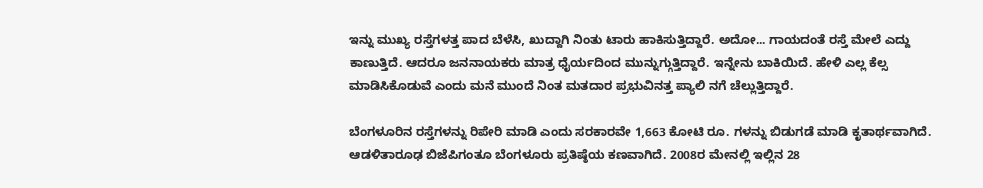ಇನ್ನು ಮುಖ್ಯ ರಸ್ತೆಗಳತ್ತ ಪಾದ ಬೆಳೆಸಿ, ಖುದ್ದಾಗಿ ನಿಂತು ಟಾರು ಹಾಕಿಸುತ್ತಿದ್ದಾರೆ. ಅದೋ... ಗಾಯದಂತೆ ರಸ್ತೆ ಮೇಲೆ ಎದ್ದು ಕಾಣುತ್ತಿದೆ. ಆದರೂ ಜನನಾಯಕರು ಮಾತ್ರ ಧೈರ್ಯದಿಂದ ಮುನ್ನುಗ್ಗುತ್ತಿದ್ದಾರೆ. ಇನ್ನೇನು ಬಾಕಿಯಿದೆ. ಹೇಳಿ ಎಲ್ಲ ಕೆಲ್ಸ ಮಾಡಿಸಿಕೊಡುವೆ ಎಂದು ಮನೆ ಮುಂದೆ ನಿಂತ ಮತದಾರ ಪ್ರಭುವಿನತ್ತ ಪ್ಯಾಲಿ ನಗೆ ಚೆಲ್ಲುತ್ತಿದ್ದಾರೆ.

ಬೆಂಗಳೂರಿನ ರಸ್ತೆಗಳನ್ನು ರಿಪೇರಿ ಮಾಡಿ ಎಂದು ಸರಕಾರವೇ 1,663 ಕೋಟಿ ರೂ. ಗಳನ್ನು ಬಿಡುಗಡೆ ಮಾಡಿ ಕೃತಾರ್ಥವಾಗಿದೆ. ಆಡಳಿತಾರೂಢ ಬಿಜೆಪಿಗಂತೂ ಬೆಂಗಳೂರು ಪ್ರತಿಷ್ಠೆಯ ಕಣವಾಗಿದೆ. 2008ರ ಮೇನಲ್ಲಿ ಇಲ್ಲಿನ 28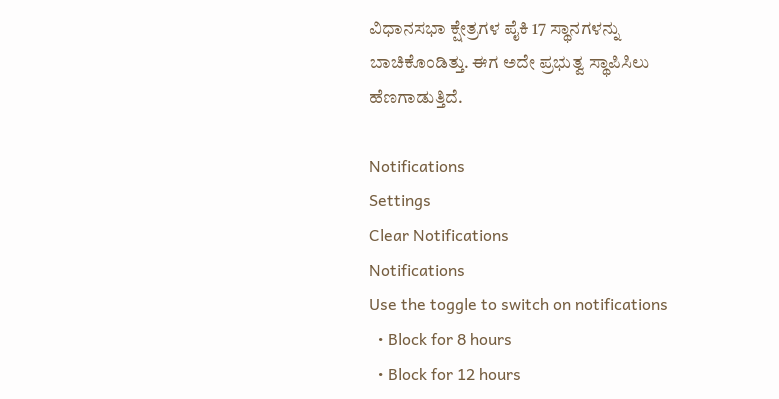ವಿಧಾನಸಭಾ ಕ್ಷೇತ್ರಗಳ ಪೈಕಿ 17 ಸ್ಥಾನಗಳನ್ನು ಬಾಚಿಕೊಂಡಿತ್ತು. ಈಗ ಅದೇ ಪ್ರಭುತ್ವ ಸ್ಥಾಪಿಸಿಲು ಹೆಣಗಾಡುತ್ತಿದೆ.

Notifications
Settings
Clear Notifications
Notifications
Use the toggle to switch on notifications
  • Block for 8 hours
  • Block for 12 hours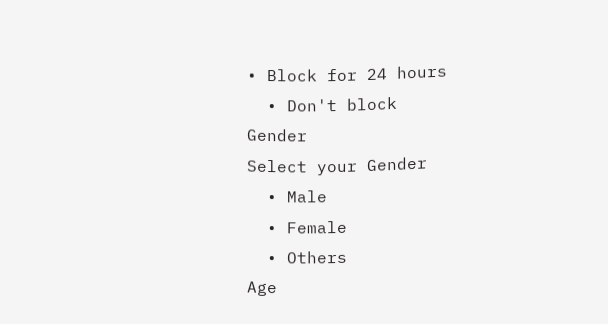• Block for 24 hours
  • Don't block
Gender
Select your Gender
  • Male
  • Female
  • Others
Age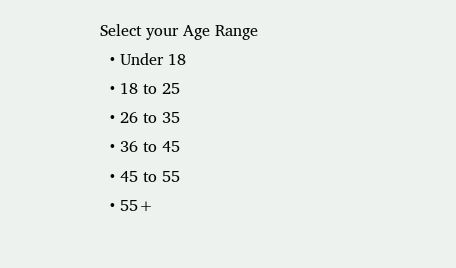Select your Age Range
  • Under 18
  • 18 to 25
  • 26 to 35
  • 36 to 45
  • 45 to 55
  • 55+